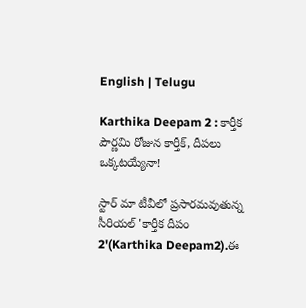English | Telugu

Karthika Deepam 2 : కార్తీక పౌర్ణమి రోజున కార్తీక్, దీపలు ఒక్కటయ్యేనా!

స్టార్ మా టీవీలో ప్రసారమవుతున్న సీరియల్ 'కార్తీక దీపం 2'(Karthika Deepam2).ఈ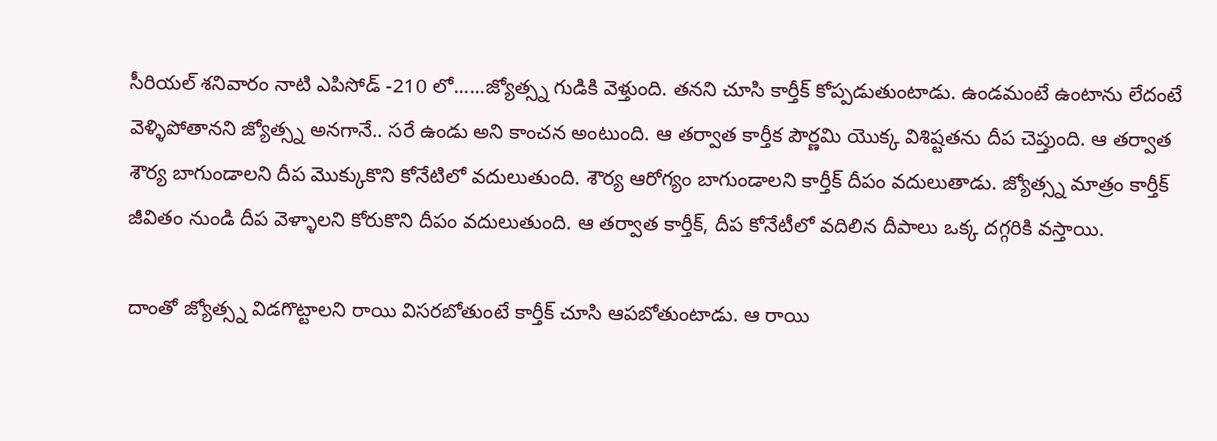సీరియల్ శనివారం నాటి ఎపిసోడ్ -210 లో......జ్యోత్స్న గుడికి వెళ్తుంది. తనని చూసి కార్తీక్ కోప్పడుతుంటాడు. ఉండమంటే ఉంటాను లేదంటే వెళ్ళిపోతానని జ్యోత్స్న అనగానే.. సరే ఉండు అని కాంచన అంటుంది. ఆ తర్వాత కార్తీక పౌర్ణమి యొక్క విశిష్టతను దీప చెప్తుంది. ఆ తర్వాత శౌర్య బాగుండాలని దీప మొక్కుకొని కోనేటిలో వదులుతుంది. శౌర్య ఆరోగ్యం బాగుండాలని కార్తీక్ దీపం వదులుతాడు. జ్యోత్స్న మాత్రం కార్తీక్ జీవితం నుండి దీప వెళ్ళాలని కోరుకొని దీపం వదులుతుంది. ఆ తర్వాత కార్తీక్, దీప కోనేటీలో వదిలిన దీపాలు ఒక్క దగ్గరికి వస్తాయి.

దాంతో జ్యోత్స్న విడగొట్టాలని రాయి విసరబోతుంటే కార్తీక్ చూసి ఆపబోతుంటాడు. ఆ రాయి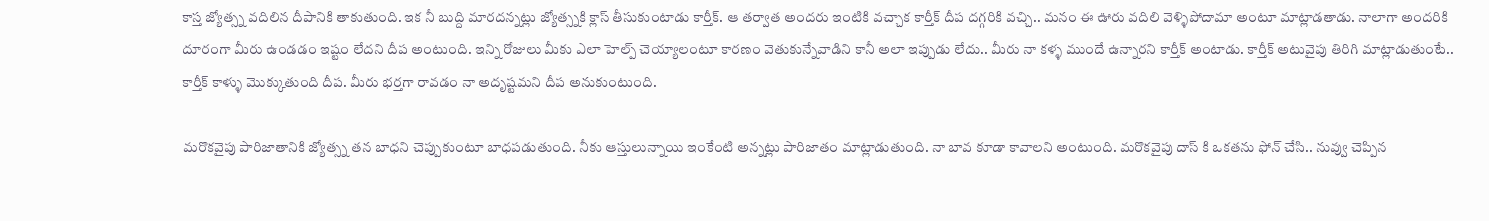కాస్త జ్యోత్స్న వదిలిన దీపానికి తాకుతుంది. ఇక నీ బుద్ది మారదన్నట్లు జ్యోత్స్నకి క్లాస్ తీసుకుంటాడు కార్తీక్. ఆ తర్వాత అందరు ఇంటికి వచ్చాక కార్తీక్ దీప దగ్గరికి వచ్చి.. మనం ఈ ఊరు వదిలి వెళ్ళిపోదామా అంటూ మాట్లాడతాడు. నాలాగా అందరికి దూరంగా మీరు ఉండడం ఇష్టం లేదని దీప అంటుంది. ఇన్ని రోజులు మీకు ఎలా హెల్ప్ చెయ్యాలంటూ కారణం వెతుకున్నేవాడిని కానీ అలా ఇప్పుడు లేదు.. మీరు నా కళ్ళ ముందే ఉన్నారని కార్తీక్ అంటాడు. కార్తీక్ అటువైపు తిరిగి మాట్లాడుతుంటే.. కార్తీక్ కాళ్ళు మొక్కుతుంది దీప. మీరు భర్తగా రావడం నా అదృష్టమని దీప అనుకుంటుంది.

మరొకవైపు పారిజాతానికి జ్యోత్స్న తన బాధని చెప్పుకుంటూ బాధపడుతుంది. నీకు ఆస్తులున్నాయి ఇంకేంటి అన్నట్లు పారిజాతం మాట్లాడుతుంది. నా బావ కూడా కావాలని అంటుంది. మరొకవైపు దాస్ కి ఒకతను ఫోన్ చేసి.. నువ్వు చెప్పిన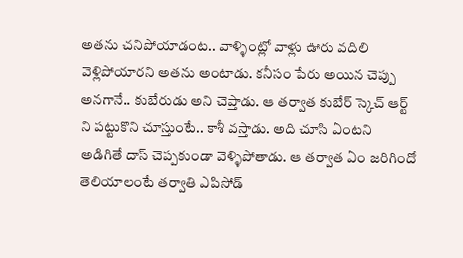అతను చనిపోయాడంట.. వాళ్ళింట్లో వాళ్లు ఊరు వదిలి వెళ్లిపోయారని అతను అంటాడు. కనీసం పేరు అయిన చెప్పు అనగానే.. కుబేరుడు అని చెప్తాడు. ఆ తర్వాత కుబేర్ స్కెచ్ ఆర్ట్ ని పట్టుకొని చూస్తుంటే.. కాశీ వస్తాడు. అది చూసి ఏంటని అడిగితే దాస్ చెప్పకుండా వెళ్ళిపోతాడు. ఆ తర్వాత ఏం జరిగిందో తెలియాలంటే తర్వాతి ఎపిసోడ్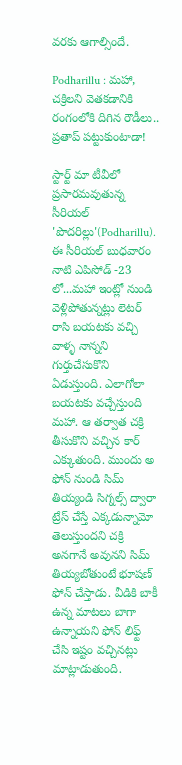వరకు ఆగాల్సిందే.

Podharillu : మహా, చక్రిలని వెతకడానికి రంగంలోకి దిగిన రౌడీలు.. ప్రతాప్ పట్టుకుంటాడా!

స్టార్ట్ మా టీవీలో ప్రసారమవుతున్న సీరియల్ 'పొదరిల్లు'(Podharillu). ఈ సీరియల్ బుధవారం నాటి ఎపిసోడ్ -23 లో...మహా ఇంట్లో నుండి వెళ్లిపోతున్నట్లు లెటర్ రాసి బయటకు వచ్చి వాళ్ళ నాన్నని గుర్తుచేసుకొని ఏడుస్తుంది. ఎలాగోలా బయటకు వచ్చేస్తుంది మహా. ఆ తర్వాత చక్రి తీసుకొని వచ్చిన కార్ ఎక్కుతుంది. ముందు అ ఫోన్ నుండి సిమ్ తియ్యండి సిగ్నల్స్ ద్వారా ట్రేస్ చేస్తే ఎక్కడున్నామో తెలుస్తుందని చక్రి అనగానే అవునని సిమ్ తియ్యబోతుంటే భూషణ్ ఫోన్ చేస్తాడు. వీడికి బాకీ ఉన్న మాటలు బాగా ఉన్నాయని ఫోన్ లిఫ్ట్ చేసి ఇష్టం వచ్చినట్లు మాట్లాడుతుంది.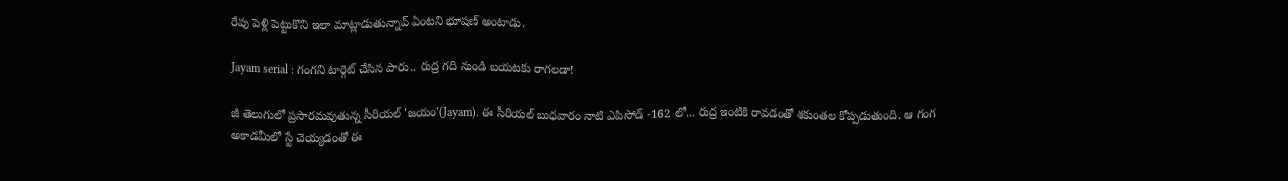రేపు పెళ్లి పెట్టుకొని ఇలా మాట్లాడుతున్నావ్ ఏంటని భూషణ్ అంటాడు.

Jayam serial : గంగని టార్గెట్ చేసిన పారు.. రుద్ర గది నుండి బయటకు రాగలడా!

జీ తెలుగులో ప్రసారమవుతున్న సీరియల్ 'జయం'(Jayam). ఈ సీరియల్ బుధవారం నాటి ఎపిసోడ్ -162 లో... రుద్ర ఇంటికి రావడంతో శకుంతల కోప్పడుతుంది. ఆ గంగ అకాడమీలో స్టే చెయ్యడంతో ఈ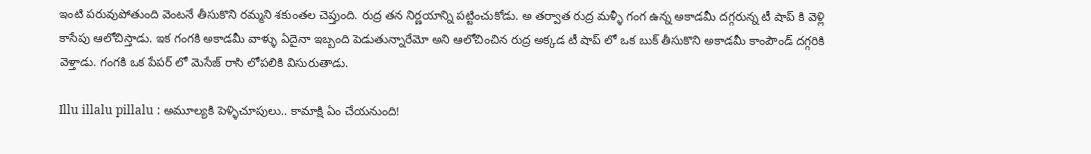ఇంటి పరువుపోతుంది వెంటనే తీసుకొని రమ్మని శకుంతల చెప్తుంది. రుద్ర తన నిర్ణయాన్ని పట్టించుకోడు. అ తర్వాత రుద్ర మళ్ళీ గంగ ఉన్న అకాడమీ దగ్గరున్న టీ షాప్ కి వెళ్లి కాసేపు ఆలోచిస్తాడు. ఇక గంగకి అకాడమీ వాళ్ళు ఏదైనా ఇబ్బంది పెడుతున్నారేమో అని ఆలోచించిన రుద్ర అక్కడ టీ షాప్ లో ఒక బుక్ తీసుకొని అకాడమీ కాంపౌండ్ దగ్గరికి వెళ్తాడు. గంగకి ఒక పేపర్ లో మెసేజ్ రాసి లోపలికి విసురుతాడు.

Illu illalu pillalu : అమూల్యకి పెళ్ళిచూపులు.. కామాక్షి ఏం చేయనుంది!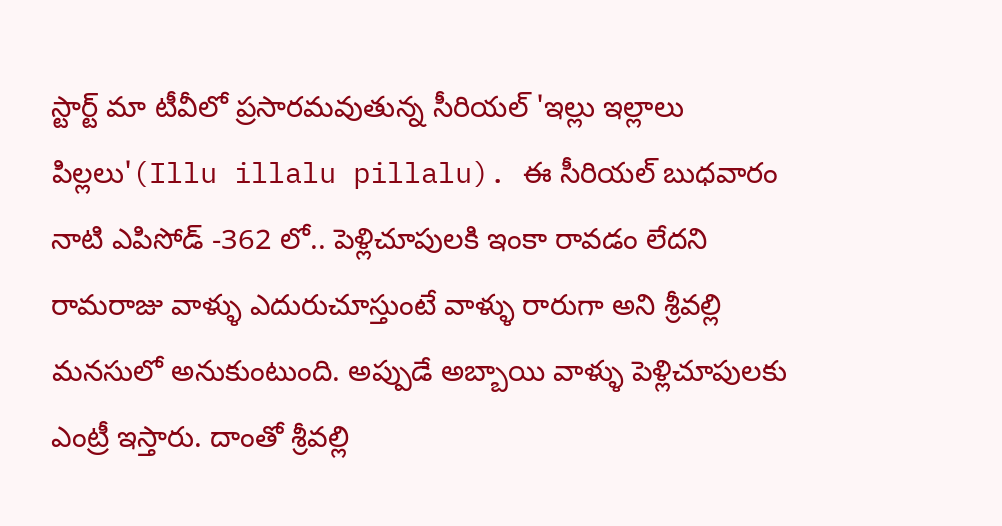స్టార్ట్ మా టీవీలో ప్రసారమవుతున్న సీరియల్ 'ఇల్లు ఇల్లాలు పిల్లలు'(Illu illalu pillalu). ఈ సీరియల్ బుధవారం నాటి ఎపిసోడ్ -362 లో.. పెళ్లిచూపులకి ఇంకా రావడం లేదని రామరాజు వాళ్ళు ఎదురుచూస్తుంటే వాళ్ళు రారుగా అని శ్రీవల్లి మనసులో అనుకుంటుంది. అప్పుడే అబ్బాయి వాళ్ళు పెళ్లిచూపులకు ఎంట్రీ ఇస్తారు‌. దాంతో శ్రీవల్లి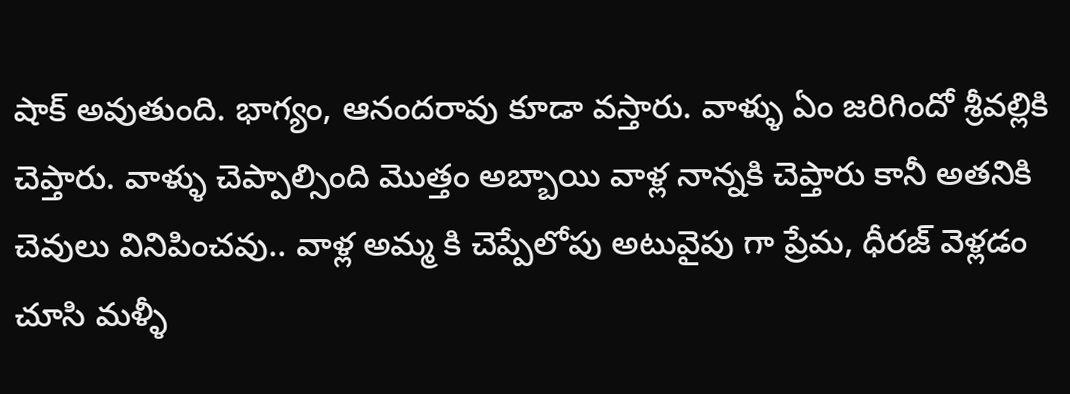షాక్ అవుతుంది. భాగ్యం, ఆనందరావు కూడా వస్తారు. వాళ్ళు ఏం జరిగిందో శ్రీవల్లికి చెప్తారు. వాళ్ళు చెప్పాల్సింది మొత్తం అబ్బాయి వాళ్ల నాన్నకి చెప్తారు కానీ అతనికి చెవులు వినిపించవు.. వాళ్ల అమ్మ కి చెప్పేలోపు అటువైపు గా ప్రేమ, ధీరజ్ వెళ్లడం చూసి మళ్ళీ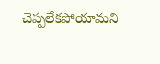చెప్పలేకపోయామని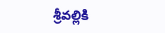శ్రీవల్లికి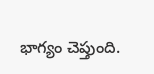భాగ్యం చెప్తుంది.